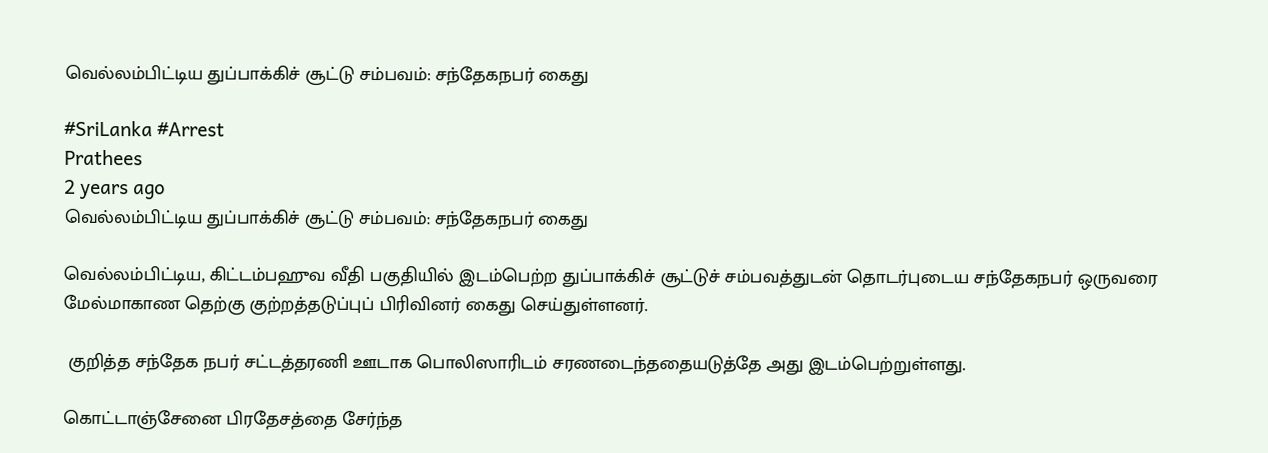வெல்லம்பிட்டிய துப்பாக்கிச் சூட்டு சம்பவம்: சந்தேகநபர் கைது

#SriLanka #Arrest
Prathees
2 years ago
வெல்லம்பிட்டிய துப்பாக்கிச் சூட்டு சம்பவம்: சந்தேகநபர் கைது

வெல்லம்பிட்டிய, கிட்டம்பஹுவ வீதி பகுதியில் இடம்பெற்ற துப்பாக்கிச் சூட்டுச் சம்பவத்துடன் தொடர்புடைய சந்தேகநபர் ஒருவரை மேல்மாகாண தெற்கு குற்றத்தடுப்புப் பிரிவினர் கைது செய்துள்ளனர்.

 குறித்த சந்தேக நபர் சட்டத்தரணி ஊடாக பொலிஸாரிடம் சரணடைந்ததையடுத்தே அது இடம்பெற்றுள்ளது.

கொட்டாஞ்சேனை பிரதேசத்தை சேர்ந்த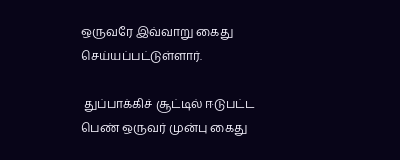ஒருவரே இவ்வாறு கைது செய்யப்பட்டுள்ளார்.

 துப்பாக்கிச் சூட்டில் ஈடுபட்ட பெண் ஒருவர் முன்பு கைது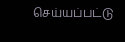செய்யப்பட்டு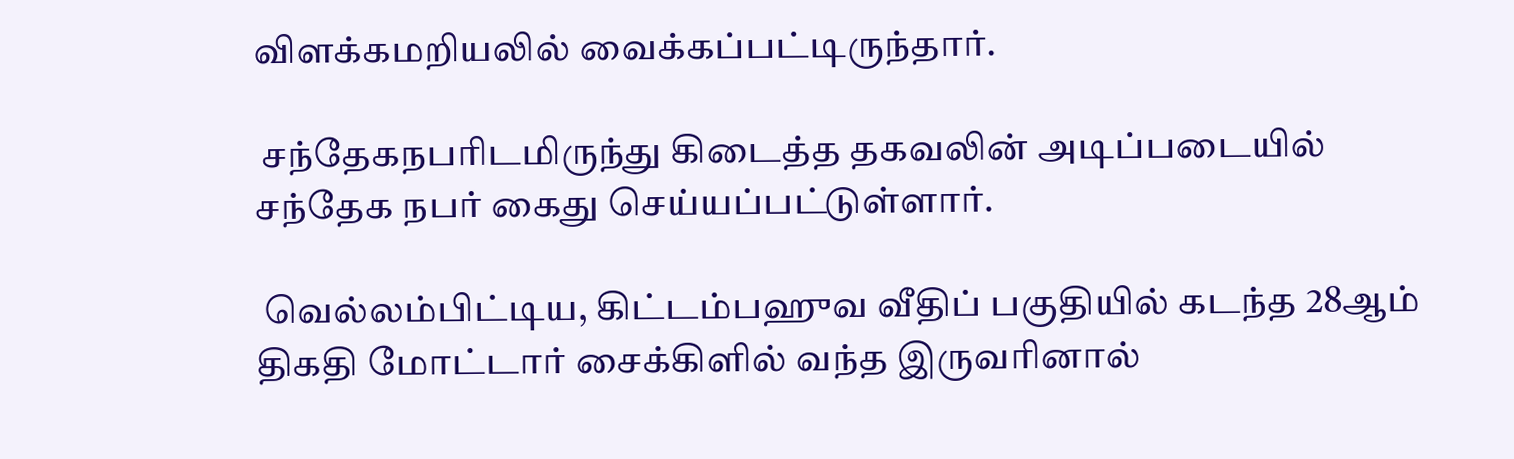விளக்கமறியலில் வைக்கப்பட்டிருந்தார்.

 சந்தேகநபரிடமிருந்து கிடைத்த தகவலின் அடிப்படையில் சந்தேக நபர் கைது செய்யப்பட்டுள்ளார்.

 வெல்லம்பிட்டிய, கிட்டம்பஹுவ வீதிப் பகுதியில் கடந்த 28ஆம் திகதி மோட்டார் சைக்கிளில் வந்த இருவரினால்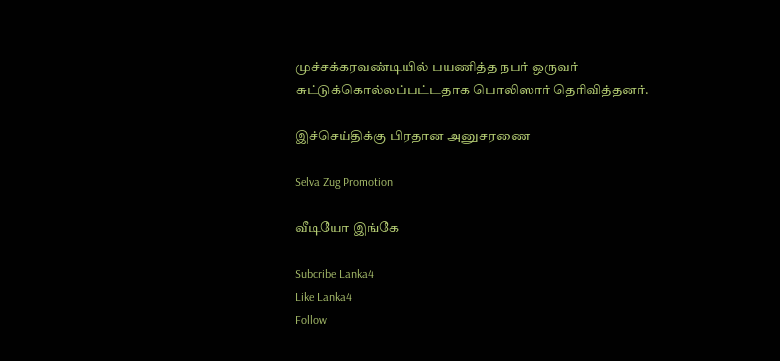முச்சக்கரவண்டியில் பயணித்த நபர் ஒருவர் சுட்டுக்கொல்லப்பட்டதாக பொலிஸார் தெரிவித்தனர்.

இச்செய்திக்கு பிரதான அனுசரணை

Selva Zug Promotion

வீடியோ இங்கே

Subcribe Lanka4
Like Lanka4
Follow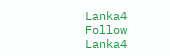Lanka4
Follow Lanka4